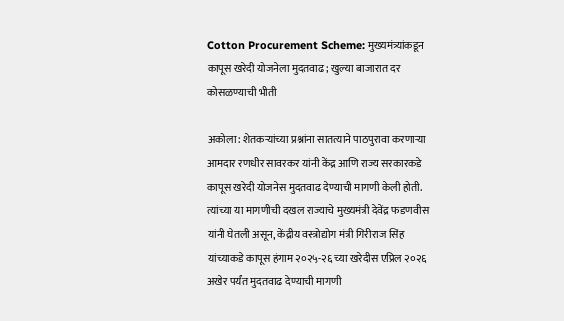Cotton Procurement Scheme: मुख्यमंत्र्यांकडून कापूस खरेदी योजनेला मुदतवाढ; खुल्या बाजारात दर कोसळण्याची भीती

अकोला: शेतकऱ्यांच्या प्रश्नांना सातत्याने पाठपुरावा करणाऱ्या आमदार रणधीर सावरकर यांनी केंद्र आणि राज्य सरकारकडे कापूस खरेदी योजनेस मुदतवाढ देण्याची मागणी केली होती. त्यांच्या या मागणीची दखल राज्याचे मुख्यमंत्री देवेंद्र फडणवीस यांनी घेतली असून, केंद्रीय वस्त्रोद्योग मंत्री गिरीराज सिंह यांच्याकडे कापूस हंगाम २०२५-२६ च्या खरेदीस एप्रिल २०२६ अखेर पर्यंत मुदतवाढ देण्याची मागणी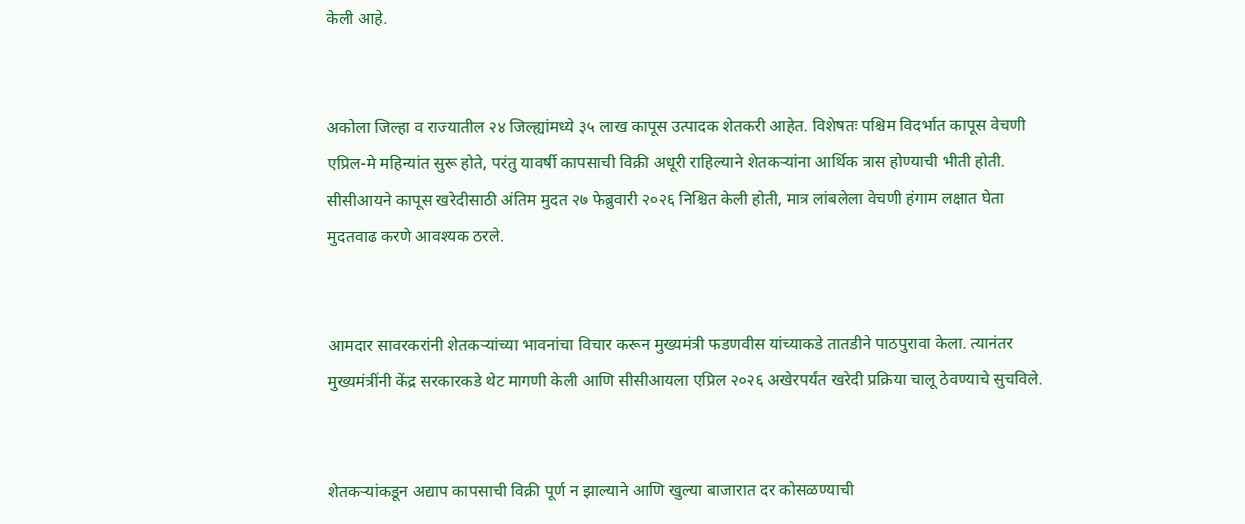केली आहे.


अकोला जिल्हा व राज्यातील २४ जिल्ह्यांमध्ये ३५ लाख कापूस उत्पादक शेतकरी आहेत. विशेषतः पश्चिम विदर्भात कापूस वेचणी एप्रिल-मे महिन्यांत सुरू होते, परंतु यावर्षी कापसाची विक्री अधूरी राहिल्याने शेतकऱ्यांना आर्थिक त्रास होण्याची भीती होती. सीसीआयने कापूस खरेदीसाठी अंतिम मुदत २७ फेब्रुवारी २०२६ निश्चित केली होती, मात्र लांबलेला वेचणी हंगाम लक्षात घेता मुदतवाढ करणे आवश्यक ठरले.


आमदार सावरकरांनी शेतकऱ्यांच्या भावनांचा विचार करून मुख्यमंत्री फडणवीस यांच्याकडे तातडीने पाठपुरावा केला. त्यानंतर मुख्यमंत्रींनी केंद्र सरकारकडे थेट मागणी केली आणि सीसीआयला एप्रिल २०२६ अखेरपर्यंत खरेदी प्रक्रिया चालू ठेवण्याचे सुचविले.


शेतकऱ्यांकडून अद्याप कापसाची विक्री पूर्ण न झाल्याने आणि खुल्या बाजारात दर कोसळण्याची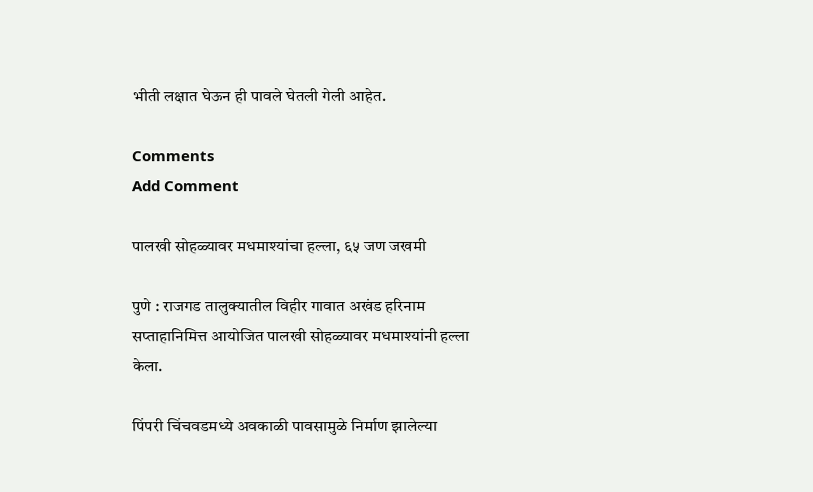भीती लक्षात घेऊन ही पावले घेतली गेली आहेत.

Comments
Add Comment

पालखी सोहळ्यावर मधमाश्यांचा हल्ला, ६५ जण जखमी

पुणे : राजगड तालुक्यातील विहीर गावात अखंड हरिनाम सप्ताहानिमित्त आयोजित पालखी सोहळ्यावर मधमाश्यांनी हल्ला केला.

पिंपरी चिंचवडमध्ये अवकाळी पावसामुळे निर्माण झालेल्या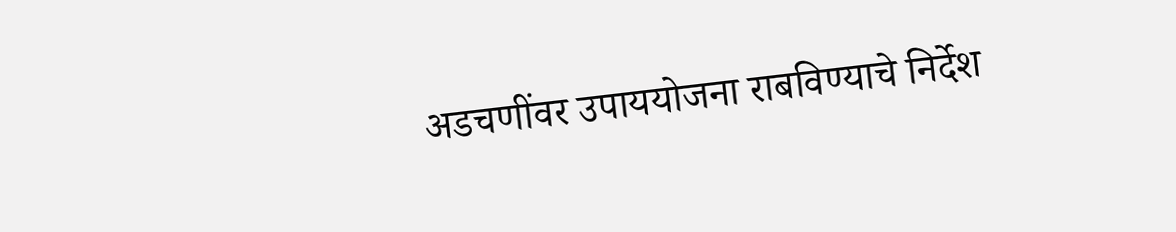अडचणींवर उपाययोजना राबविण्याचे निर्देश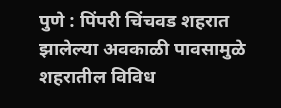पुणे : पिंपरी चिंचवड शहरात झालेल्या अवकाळी पावसामुळे शहरातील विविध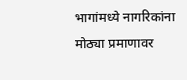भागांमध्ये नागरिकांना मोठ्या प्रमाणावर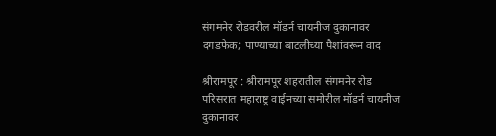संगमनेर रोडवरील मॉडर्न चायनीज दुकानावर दगडफेक; पाण्याच्या बाटलीच्या पैशांवरून वाद

श्रीरामपूर : श्रीरामपूर शहरातील संगमनेर रोड परिसरात महाराष्ट्र वाईनच्या समोरील मॉडर्न चायनीज दुकानावर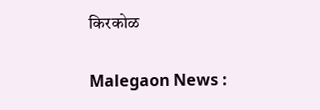किरकोळ

Malegaon News :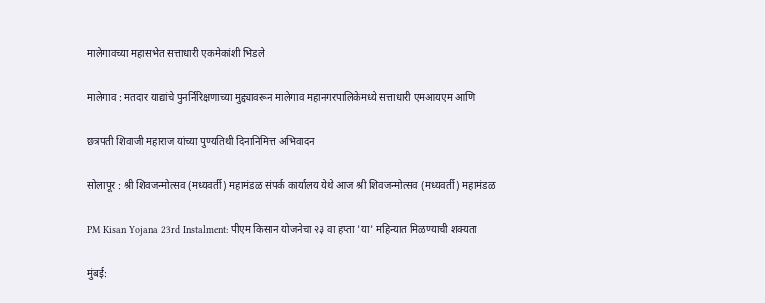मालेगावच्या महासभेत सत्ताधारी एकमेकांशी भिडले

मालेगाव : मतदार याद्यांचे पुनर्निरिक्षणाच्या मुद्द्यावरून मालेगाव महानगरपालिकेमध्ये सत्ताधारी एमआयएम आणि

छत्रपती शिवाजी महाराज यांच्या पुण्यतिथी दिनानिमित्त अभिवादन

सोलापूर : श्री शिवजन्मोत्सव (मध्यवर्ती) महामंडळ संपर्क कार्यालय येथे आज श्री शिवजन्मोत्सव (मध्यवर्ती) महामंडळ

PM Kisan Yojana 23rd Instalment: पीएम किसान योजनेचा २३ वा हप्ता 'या' महिन्यात मिळण्याची शक्यता

मुंबई: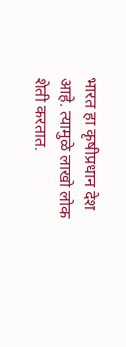भारत हा कृषीप्रधान देश आहे. त्यामुळे लाखो लोक शेती करतात.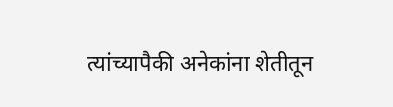त्यांच्यापैकी अनेकांना शेतीतून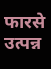फारसे उत्पन्न